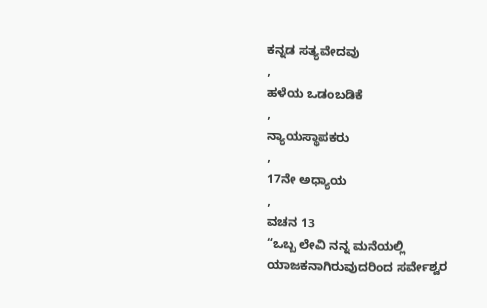ಕನ್ನಡ ಸತ್ಯವೇದವು
,
ಹಳೆಯ ಒಡಂಬಡಿಕೆ
,
ನ್ಯಾಯಸ್ಥಾಪಕರು
,
17ನೇ ಅಧ್ಯಾಯ
,
ವಚನ 13
“ಒಬ್ಬ ಲೇವಿ ನನ್ನ ಮನೆಯಲ್ಲಿ ಯಾಜಕನಾಗಿರುವುದರಿಂದ ಸರ್ವೇಶ್ವರ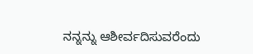ನನ್ನನ್ನು ಆಶೀರ್ವದಿಸುವರೆಂದು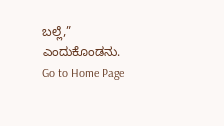ಬಲ್ಲೆ,” ಎಂದುಕೊಂಡನು.
Go to Home Page